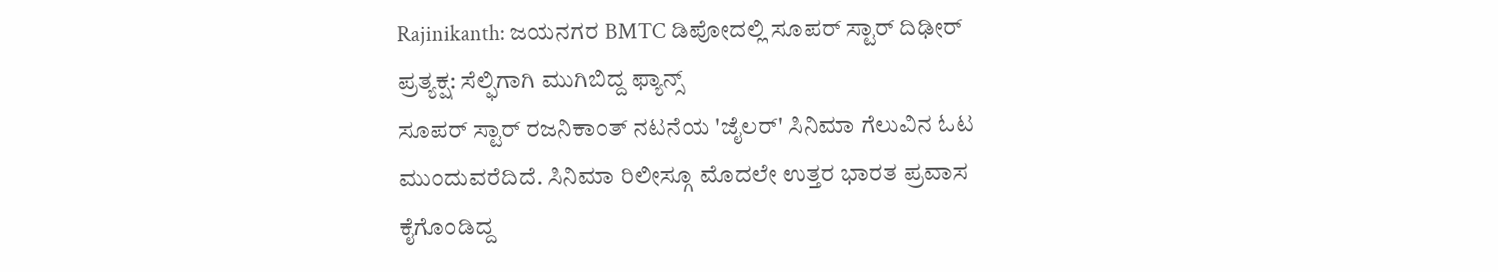Rajinikanth: ಜಯನಗರ BMTC ಡಿಪೋದಲ್ಲಿ ಸೂಪರ್ ಸ್ಟಾರ್ ದಿಢೀರ್ ಪ್ರತ್ಯಕ್ಷ: ಸೆಲ್ಫಿಗಾಗಿ ಮುಗಿಬಿದ್ದ ಫ್ಯಾನ್ಸ್
ಸೂಪರ್ ಸ್ಟಾರ್ ರಜನಿಕಾಂತ್ ನಟನೆಯ 'ಜೈಲರ್' ಸಿನಿಮಾ ಗೆಲುವಿನ ಓಟ ಮುಂದುವರೆದಿದೆ. ಸಿನಿಮಾ ರಿಲೀಸ್ಗೂ ಮೊದಲೇ ಉತ್ತರ ಭಾರತ ಪ್ರವಾಸ ಕೈಗೊಂಡಿದ್ದ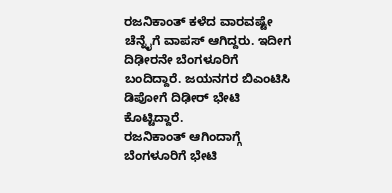ರಜನಿಕಾಂತ್ ಕಳೆದ ವಾರವಷ್ಟೇ ಚೆನ್ನೈಗೆ ವಾಪಸ್ ಆಗಿದ್ದರು. ಇದೀಗ ದಿಢೀರನೇ ಬೆಂಗಳೂರಿಗೆ ಬಂದಿದ್ದಾರೆ. ಜಯನಗರ ಬಿಎಂಟಿಸಿ ಡಿಪೋಗೆ ದಿಢೀರ್ ಭೇಟಿ ಕೊಟ್ಟಿದ್ದಾರೆ.
ರಜನಿಕಾಂತ್ ಆಗಿಂದಾಗ್ಗೆ ಬೆಂಗಳೂರಿಗೆ ಭೇಟಿ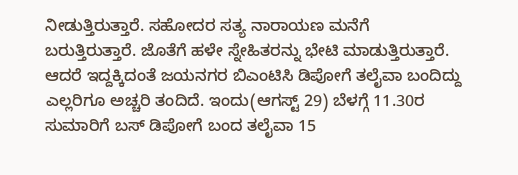ನೀಡುತ್ತಿರುತ್ತಾರೆ. ಸಹೋದರ ಸತ್ಯ ನಾರಾಯಣ ಮನೆಗೆ ಬರುತ್ತಿರುತ್ತಾರೆ. ಜೊತೆಗೆ ಹಳೇ ಸ್ನೇಹಿತರನ್ನು ಭೇಟಿ ಮಾಡುತ್ತಿರುತ್ತಾರೆ. ಆದರೆ ಇದ್ದಕ್ಕಿದಂತೆ ಜಯನಗರ ಬಿಎಂಟಿಸಿ ಡಿಪೋಗೆ ತಲೈವಾ ಬಂದಿದ್ದು ಎಲ್ಲರಿಗೂ ಅಚ್ಚರಿ ತಂದಿದೆ. ಇಂದು(ಆಗಸ್ಟ್ 29) ಬೆಳಗ್ಗೆ 11.30ರ ಸುಮಾರಿಗೆ ಬಸ್ ಡಿಪೋಗೆ ಬಂದ ತಲೈವಾ 15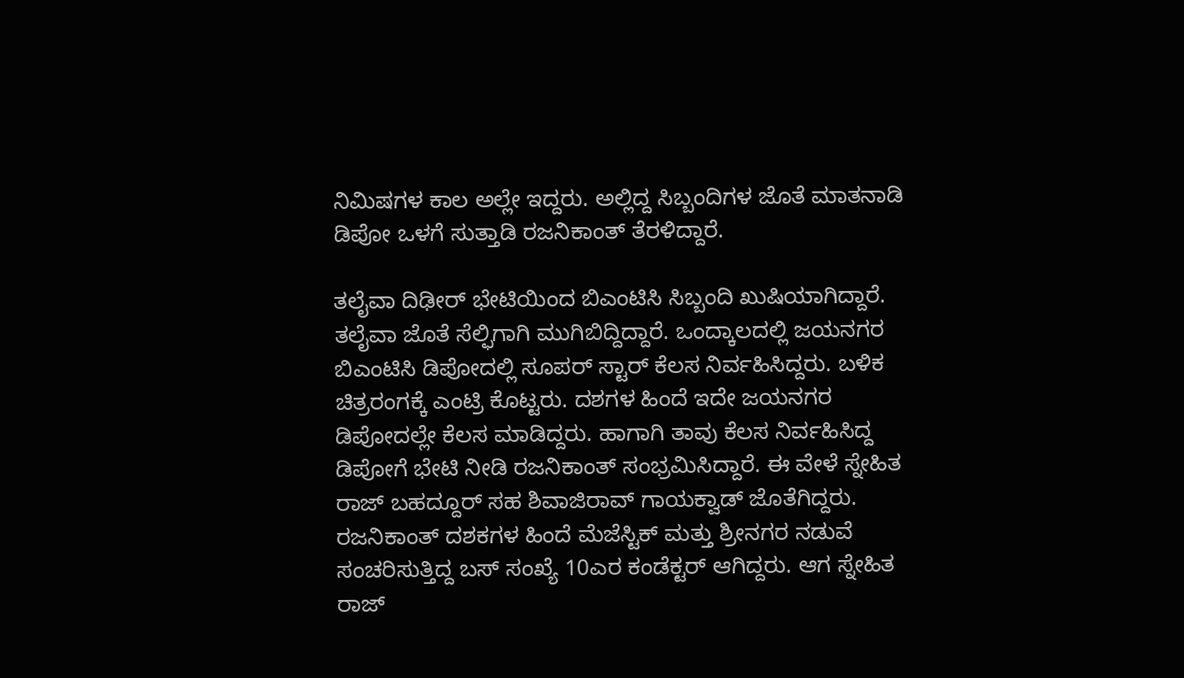ನಿಮಿಷಗಳ ಕಾಲ ಅಲ್ಲೇ ಇದ್ದರು. ಅಲ್ಲಿದ್ದ ಸಿಬ್ಬಂದಿಗಳ ಜೊತೆ ಮಾತನಾಡಿ ಡಿಪೋ ಒಳಗೆ ಸುತ್ತಾಡಿ ರಜನಿಕಾಂತ್ ತೆರಳಿದ್ದಾರೆ.

ತಲೈವಾ ದಿಢೀರ್ ಭೇಟಿಯಿಂದ ಬಿಎಂಟಿಸಿ ಸಿಬ್ಬಂದಿ ಖುಷಿಯಾಗಿದ್ದಾರೆ. ತಲೈವಾ ಜೊತೆ ಸೆಲ್ಫಿಗಾಗಿ ಮುಗಿಬಿದ್ದಿದ್ದಾರೆ. ಒಂದ್ಕಾಲದಲ್ಲಿ ಜಯನಗರ ಬಿಎಂಟಿಸಿ ಡಿಪೋದಲ್ಲಿ ಸೂಪರ್ ಸ್ಟಾರ್ ಕೆಲಸ ನಿರ್ವಹಿಸಿದ್ದರು. ಬಳಿಕ ಚಿತ್ರರಂಗಕ್ಕೆ ಎಂಟ್ರಿ ಕೊಟ್ಟರು. ದಶಗಳ ಹಿಂದೆ ಇದೇ ಜಯನಗರ ಡಿಪೋದಲ್ಲೇ ಕೆಲಸ ಮಾಡಿದ್ದರು. ಹಾಗಾಗಿ ತಾವು ಕೆಲಸ ನಿರ್ವಹಿಸಿದ್ದ ಡಿಪೋಗೆ ಭೇಟಿ ನೀಡಿ ರಜನಿಕಾಂತ್ ಸಂಭ್ರಮಿಸಿದ್ದಾರೆ. ಈ ವೇಳೆ ಸ್ನೇಹಿತ ರಾಜ್ ಬಹದ್ದೂರ್ ಸಹ ಶಿವಾಜಿರಾವ್ ಗಾಯಕ್ವಾಡ್ ಜೊತೆಗಿದ್ದರು.
ರಜನಿಕಾಂತ್ ದಶಕಗಳ ಹಿಂದೆ ಮೆಜೆಸ್ಟಿಕ್ ಮತ್ತು ಶ್ರೀನಗರ ನಡುವೆ ಸಂಚರಿಸುತ್ತಿದ್ದ ಬಸ್ ಸಂಖ್ಯೆ 10ಎರ ಕಂಡೆಕ್ಟರ್ ಆಗಿದ್ದರು. ಆಗ ಸ್ನೇಹಿತ ರಾಜ್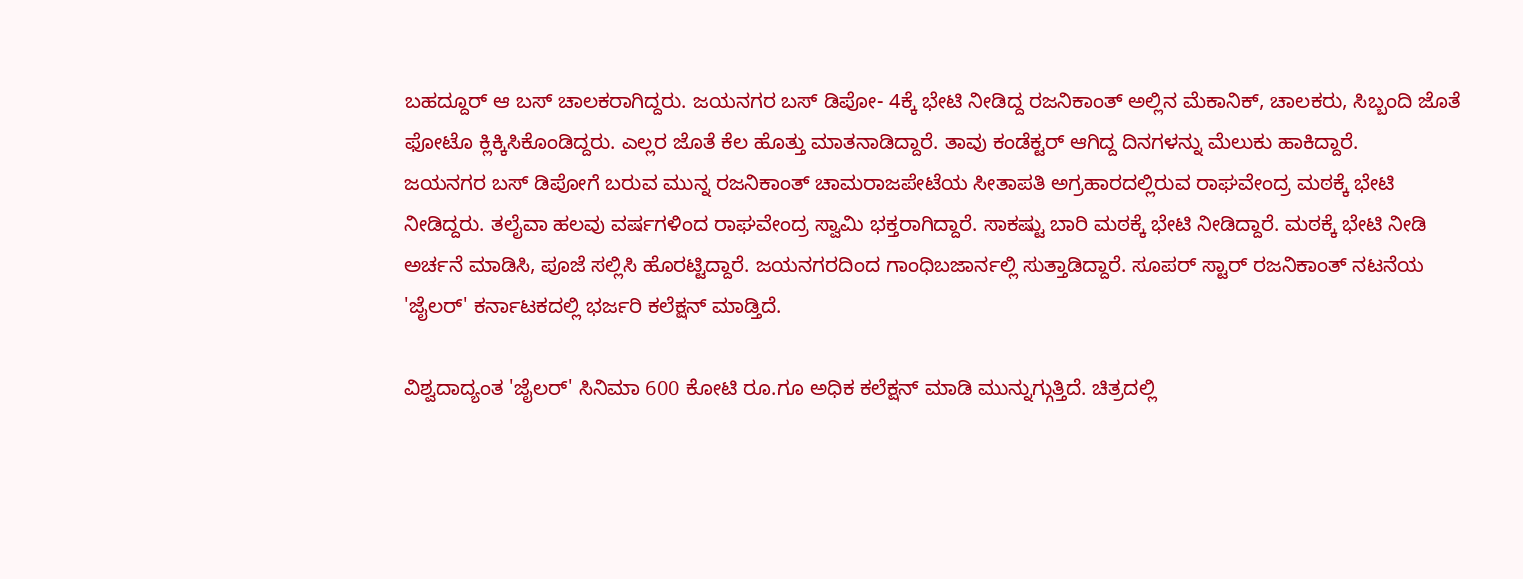ಬಹದ್ದೂರ್ ಆ ಬಸ್ ಚಾಲಕರಾಗಿದ್ದರು. ಜಯನಗರ ಬಸ್ ಡಿಪೋ- 4ಕ್ಕೆ ಭೇಟಿ ನೀಡಿದ್ದ ರಜನಿಕಾಂತ್ ಅಲ್ಲಿನ ಮೆಕಾನಿಕ್, ಚಾಲಕರು, ಸಿಬ್ಬಂದಿ ಜೊತೆ ಫೋಟೊ ಕ್ಲಿಕ್ಕಿಸಿಕೊಂಡಿದ್ದರು. ಎಲ್ಲರ ಜೊತೆ ಕೆಲ ಹೊತ್ತು ಮಾತನಾಡಿದ್ದಾರೆ. ತಾವು ಕಂಡೆಕ್ಟರ್ ಆಗಿದ್ದ ದಿನಗಳನ್ನು ಮೆಲುಕು ಹಾಕಿದ್ದಾರೆ.
ಜಯನಗರ ಬಸ್ ಡಿಪೋಗೆ ಬರುವ ಮುನ್ನ ರಜನಿಕಾಂತ್ ಚಾಮರಾಜಪೇಟೆಯ ಸೀತಾಪತಿ ಅಗ್ರಹಾರದಲ್ಲಿರುವ ರಾಘವೇಂದ್ರ ಮಠಕ್ಕೆ ಭೇಟಿ ನೀಡಿದ್ದರು. ತಲೈವಾ ಹಲವು ವರ್ಷಗಳಿಂದ ರಾಘವೇಂದ್ರ ಸ್ವಾಮಿ ಭಕ್ತರಾಗಿದ್ದಾರೆ. ಸಾಕಷ್ಟು ಬಾರಿ ಮಠಕ್ಕೆ ಭೇಟಿ ನೀಡಿದ್ದಾರೆ. ಮಠಕ್ಕೆ ಭೇಟಿ ನೀಡಿ ಅರ್ಚನೆ ಮಾಡಿಸಿ, ಪೂಜೆ ಸಲ್ಲಿಸಿ ಹೊರಟ್ಟಿದ್ದಾರೆ. ಜಯನಗರದಿಂದ ಗಾಂಧಿಬಜಾರ್ನಲ್ಲಿ ಸುತ್ತಾಡಿದ್ದಾರೆ. ಸೂಪರ್ ಸ್ಟಾರ್ ರಜನಿಕಾಂತ್ ನಟನೆಯ 'ಜೈಲರ್' ಕರ್ನಾಟಕದಲ್ಲಿ ಭರ್ಜರಿ ಕಲೆಕ್ಷನ್ ಮಾಡ್ತಿದೆ.

ವಿಶ್ವದಾದ್ಯಂತ 'ಜೈಲರ್' ಸಿನಿಮಾ 600 ಕೋಟಿ ರೂ.ಗೂ ಅಧಿಕ ಕಲೆಕ್ಷನ್ ಮಾಡಿ ಮುನ್ನುಗ್ಗುತ್ತಿದೆ. ಚಿತ್ರದಲ್ಲಿ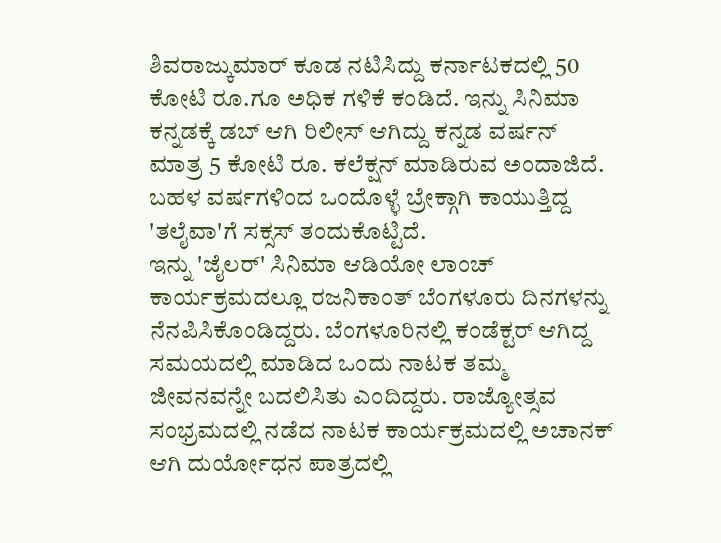ಶಿವರಾಜ್ಕುಮಾರ್ ಕೂಡ ನಟಿಸಿದ್ದು ಕರ್ನಾಟಕದಲ್ಲಿ 50 ಕೋಟಿ ರೂ.ಗೂ ಅಧಿಕ ಗಳಿಕೆ ಕಂಡಿದೆ. ಇನ್ನು ಸಿನಿಮಾ ಕನ್ನಡಕ್ಕೆ ಡಬ್ ಆಗಿ ರಿಲೀಸ್ ಆಗಿದ್ದು ಕನ್ನಡ ವರ್ಷನ್ ಮಾತ್ರ 5 ಕೋಟಿ ರೂ. ಕಲೆಕ್ಷನ್ ಮಾಡಿರುವ ಅಂದಾಜಿದೆ. ಬಹಳ ವರ್ಷಗಳಿಂದ ಒಂದೊಳ್ಳೆ ಬ್ರೇಕ್ಗಾಗಿ ಕಾಯುತ್ತಿದ್ದ 'ತಲೈವಾ'ಗೆ ಸಕ್ಸಸ್ ತಂದುಕೊಟ್ಟಿದೆ.
ಇನ್ನು 'ಜೈಲರ್' ಸಿನಿಮಾ ಆಡಿಯೋ ಲಾಂಚ್ ಕಾರ್ಯಕ್ರಮದಲ್ಲೂ ರಜನಿಕಾಂತ್ ಬೆಂಗಳೂರು ದಿನಗಳನ್ನು ನೆನಪಿಸಿಕೊಂಡಿದ್ದರು. ಬೆಂಗಳೂರಿನಲ್ಲಿ ಕಂಡೆಕ್ಟರ್ ಆಗಿದ್ದ ಸಮಯದಲ್ಲಿ ಮಾಡಿದ ಒಂದು ನಾಟಕ ತಮ್ಮ ಜೀವನವನ್ನೇ ಬದಲಿಸಿತು ಎಂದಿದ್ದರು. ರಾಜ್ಯೋತ್ಸವ ಸಂಭ್ರಮದಲ್ಲಿ ನಡೆದ ನಾಟಕ ಕಾರ್ಯಕ್ರಮದಲ್ಲಿ ಅಚಾನಕ್ ಆಗಿ ದುರ್ಯೋಧನ ಪಾತ್ರದಲ್ಲಿ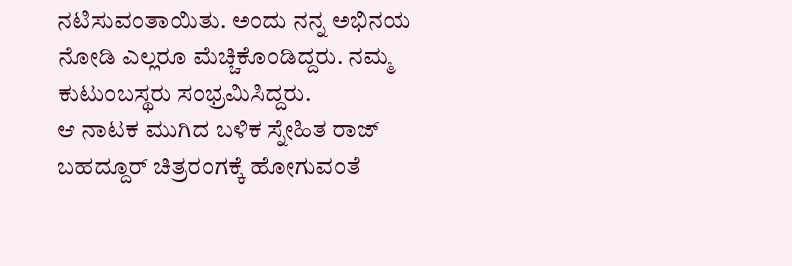ನಟಿಸುವಂತಾಯಿತು. ಅಂದು ನನ್ನ ಅಭಿನಯ ನೋಡಿ ಎಲ್ಲರೂ ಮೆಚ್ಚಿಕೊಂಡಿದ್ದರು. ನಮ್ಮ ಕುಟುಂಬಸ್ಥರು ಸಂಭ್ರಮಿಸಿದ್ದರು.
ಆ ನಾಟಕ ಮುಗಿದ ಬಳಿಕ ಸ್ನೇಹಿತ ರಾಜ್ ಬಹದ್ದೂರ್ ಚಿತ್ರರಂಗಕ್ಕೆ ಹೋಗುವಂತೆ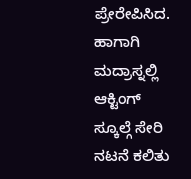ಪ್ರೇರೇಪಿಸಿದ. ಹಾಗಾಗಿ ಮದ್ರಾಸ್ನಲ್ಲಿ ಆಕ್ಟಿಂಗ್ ಸ್ಕೂಲ್ಗೆ ಸೇರಿ ನಟನೆ ಕಲಿತು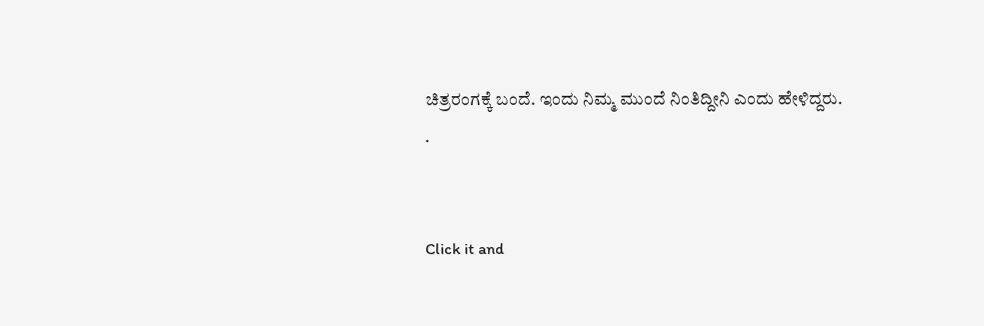ಚಿತ್ರರಂಗಕ್ಕೆ ಬಂದೆ. ಇಂದು ನಿಮ್ಮ ಮುಂದೆ ನಿಂತಿದ್ದೀನಿ ಎಂದು ಹೇಳಿದ್ದರು.
.


Click it and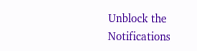Unblock the Notifications